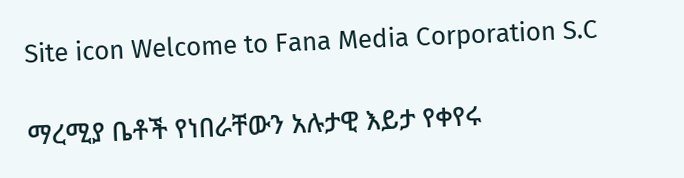Site icon Welcome to Fana Media Corporation S.C

ማረሚያ ቤቶች የነበራቸውን አሉታዊ እይታ የቀየሩ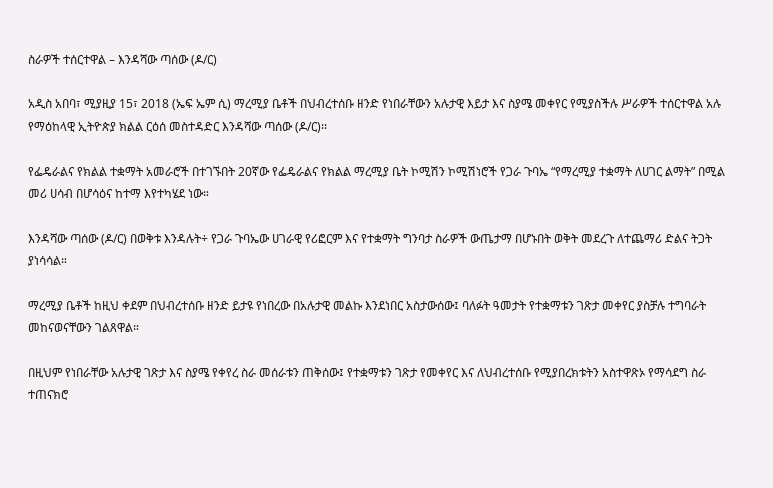ስራዎች ተሰርተዋል – እንዳሻው ጣሰው (ዶ/ር)

አዲስ አበባ፣ ሚያዚያ 15፣ 2018 (ኤፍ ኤም ሲ) ማረሚያ ቤቶች በህብረተሰቡ ዘንድ የነበራቸውን አሉታዊ እይታ እና ስያሜ መቀየር የሚያስችሉ ሥራዎች ተሰርተዋል አሉ የማዕከላዊ ኢትዮጵያ ክልል ርዕሰ መስተዳድር እንዳሻው ጣሰው (ዶ/ር)፡፡

የፌዴራልና የክልል ተቋማት አመራሮች በተገኙበት 20ኛው የፌዴራልና የክልል ማረሚያ ቤት ኮሚሽን ኮሚሽነሮች የጋራ ጉባኤ “የማረሚያ ተቋማት ለሀገር ልማት” በሚል መሪ ሀሳብ በሆሳዕና ከተማ እየተካሄደ ነው።

እንዳሻው ጣሰው (ዶ/ር) በወቅቱ እንዳሉት÷ የጋራ ጉባኤው ሀገራዊ የሪፎርም እና የተቋማት ግንባታ ስራዎች ውጤታማ በሆኑበት ወቅት መደረጉ ለተጨማሪ ድልና ትጋት ያነሳሳል።

ማረሚያ ቤቶች ከዚህ ቀደም በህብረተሰቡ ዘንድ ይታዩ የነበረው በአሉታዊ መልኩ እንደነበር አስታውሰው፤ ባለፉት ዓመታት የተቋማቱን ገጽታ መቀየር ያስቻሉ ተግባራት መከናወናቸውን ገልጸዋል።

በዚህም የነበራቸው አሉታዊ ገጽታ እና ስያሜ የቀየረ ስራ መሰራቱን ጠቅሰው፤ የተቋማቱን ገጽታ የመቀየር እና ለህብረተሰቡ የሚያበረክቱትን አስተዋጽኦ የማሳደግ ስራ ተጠናክሮ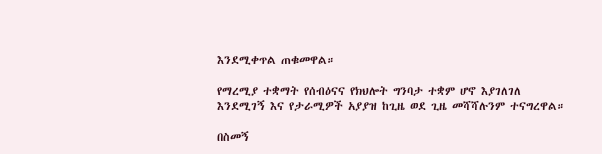እንደሚቀጥል ጠቁመዋል።

የማረሚያ ተቋማት የሰብዕናና የክህሎት ግንባታ ተቋም ሆኖ እያገለገለ እንደሚገኝ እና የታራሚዎች አያያዝ ከጊዜ ወደ ጊዜ መሻሻሉንም ተናግረዋል።

በስመኝ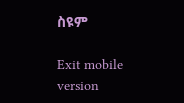ስዩም

Exit mobile version